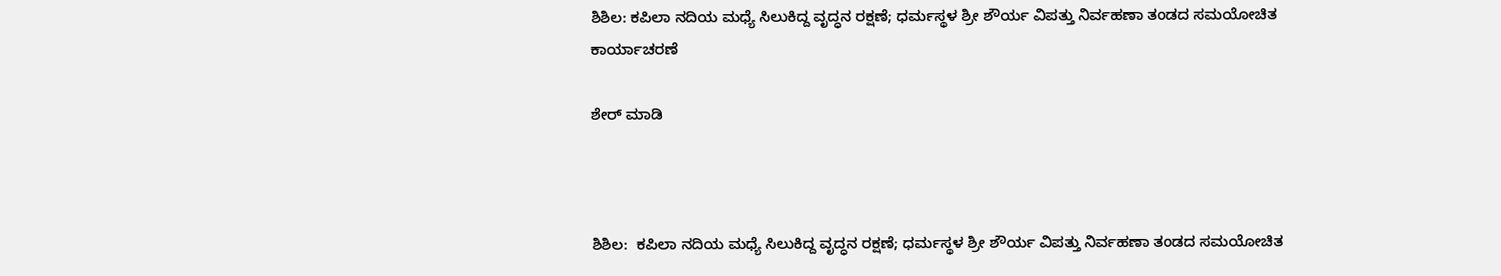ಶಿಶಿಲ: ಕಪಿಲಾ ನದಿಯ ಮಧ್ಯೆ ಸಿಲುಕಿದ್ದ ವೃದ್ಧನ ರಕ್ಷಣೆ; ಧರ್ಮಸ್ಥಳ ಶ್ರೀ ಶೌರ್ಯ ವಿಪತ್ತು ನಿರ್ವಹಣಾ ತಂಡದ ಸಮಯೋಚಿತ ಕಾರ್ಯಾಚರಣೆ

ಶೇರ್ ಮಾಡಿ



ಶಿಶಿಲ:  ಕಪಿಲಾ ನದಿಯ ಮಧ್ಯೆ ಸಿಲುಕಿದ್ದ ವೃದ್ಧನ ರಕ್ಷಣೆ; ಧರ್ಮಸ್ಥಳ ಶ್ರೀ ಶೌರ್ಯ ವಿಪತ್ತು ನಿರ್ವಹಣಾ ತಂಡದ ಸಮಯೋಚಿತ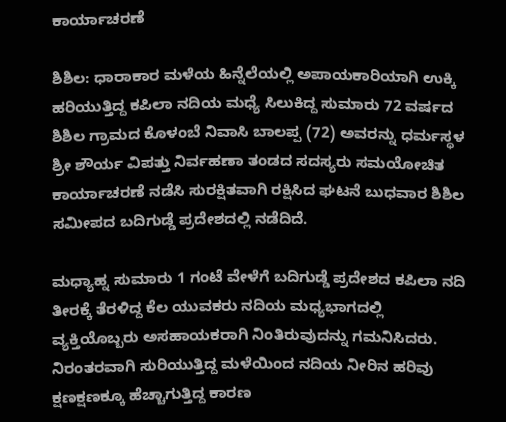ಕಾರ್ಯಾಚರಣೆ

ಶಿಶಿಲ: ಧಾರಾಕಾರ ಮಳೆಯ ಹಿನ್ನೆಲೆಯಲ್ಲಿ ಅಪಾಯಕಾರಿಯಾಗಿ ಉಕ್ಕಿ ಹರಿಯುತ್ತಿದ್ದ ಕಪಿಲಾ ನದಿಯ ಮಧ್ಯೆ ಸಿಲುಕಿದ್ದ ಸುಮಾರು 72 ವರ್ಷದ ಶಿಶಿಲ ಗ್ರಾಮದ ಕೊಳಂಬೆ ನಿವಾಸಿ ಬಾಲಪ್ಪ (72) ಅವರನ್ನು ಧರ್ಮಸ್ಥಳ ಶ್ರೀ ಶೌರ್ಯ ವಿಪತ್ತು ನಿರ್ವಹಣಾ ತಂಡದ ಸದಸ್ಯರು ಸಮಯೋಚಿತ ಕಾರ್ಯಾಚರಣೆ ನಡೆಸಿ ಸುರಕ್ಷಿತವಾಗಿ ರಕ್ಷಿಸಿದ ಘಟನೆ ಬುಧವಾರ ಶಿಶಿಲ ಸಮೀಪದ ಬದಿಗುಡ್ಡೆ ಪ್ರದೇಶದಲ್ಲಿ ನಡೆದಿದೆ.

ಮಧ್ಯಾಹ್ನ ಸುಮಾರು 1 ಗಂಟೆ ವೇಳೆಗೆ ಬದಿಗುಡ್ಡೆ ಪ್ರದೇಶದ ಕಪಿಲಾ ನದಿ ತೀರಕ್ಕೆ ತೆರಳಿದ್ದ ಕೆಲ ಯುವಕರು ನದಿಯ ಮಧ್ಯಭಾಗದಲ್ಲಿ ವ್ಯಕ್ತಿಯೊಬ್ಬರು ಅಸಹಾಯಕರಾಗಿ ನಿಂತಿರುವುದನ್ನು ಗಮನಿಸಿದರು. ನಿರಂತರವಾಗಿ ಸುರಿಯುತ್ತಿದ್ದ ಮಳೆಯಿಂದ ನದಿಯ ನೀರಿನ ಹರಿವು ಕ್ಷಣಕ್ಷಣಕ್ಕೂ ಹೆಚ್ಚಾಗುತ್ತಿದ್ದ ಕಾರಣ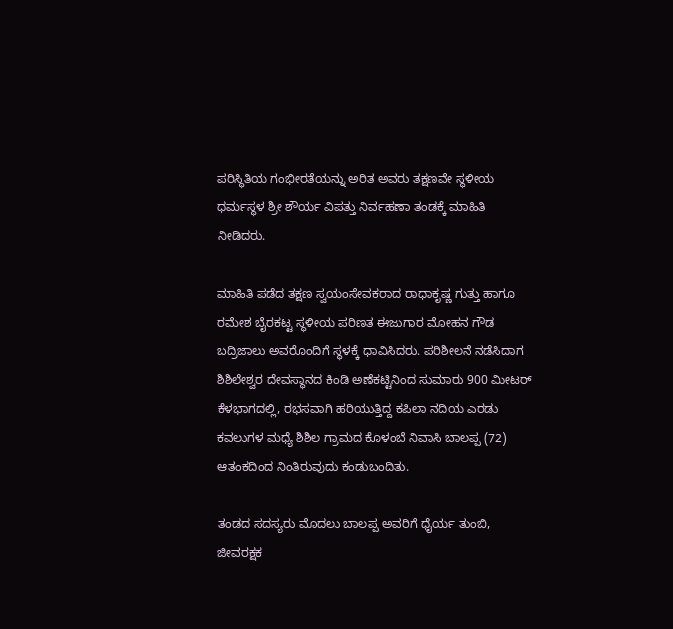ಪರಿಸ್ಥಿತಿಯ ಗಂಭೀರತೆಯನ್ನು ಅರಿತ ಅವರು ತಕ್ಷಣವೇ ಸ್ಥಳೀಯ ಧರ್ಮಸ್ಥಳ ಶ್ರೀ ಶೌರ್ಯ ವಿಪತ್ತು ನಿರ್ವಹಣಾ ತಂಡಕ್ಕೆ ಮಾಹಿತಿ ನೀಡಿದರು.

ಮಾಹಿತಿ ಪಡೆದ ತಕ್ಷಣ ಸ್ವಯಂಸೇವಕರಾದ ರಾಧಾಕೃಷ್ಣ ಗುತ್ತು ಹಾಗೂ ರಮೇಶ ಬೈರಕಟ್ಟ ಸ್ಥಳೀಯ ಪರಿಣತ ಈಜುಗಾರ ಮೋಹನ ಗೌಡ ಬದ್ರಿಜಾಲು ಅವರೊಂದಿಗೆ ಸ್ಥಳಕ್ಕೆ ಧಾವಿಸಿದರು. ಪರಿಶೀಲನೆ ನಡೆಸಿದಾಗ ಶಿಶಿಲೇಶ್ವರ ದೇವಸ್ಥಾನದ ಕಿಂಡಿ ಅಣೆಕಟ್ಟಿನಿಂದ ಸುಮಾರು 900 ಮೀಟರ್ ಕೆಳಭಾಗದಲ್ಲಿ, ರಭಸವಾಗಿ ಹರಿಯುತ್ತಿದ್ದ ಕಪಿಲಾ ನದಿಯ ಎರಡು ಕವಲುಗಳ ಮಧ್ಯೆ ಶಿಶಿಲ ಗ್ರಾಮದ ಕೊಳಂಬೆ ನಿವಾಸಿ ಬಾಲಪ್ಪ (72) ಆತಂಕದಿಂದ ನಿಂತಿರುವುದು ಕಂಡುಬಂದಿತು.

ತಂಡದ ಸದಸ್ಯರು ಮೊದಲು ಬಾಲಪ್ಪ ಅವರಿಗೆ ಧೈರ್ಯ ತುಂಬಿ, ಜೀವರಕ್ಷಕ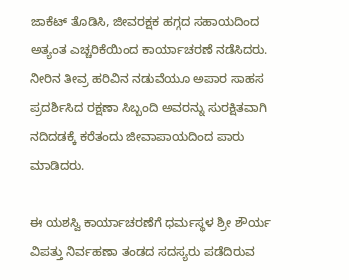ಜಾಕೆಟ್ ತೊಡಿಸಿ, ಜೀವರಕ್ಷಕ ಹಗ್ಗದ ಸಹಾಯದಿಂದ ಅತ್ಯಂತ ಎಚ್ಚರಿಕೆಯಿಂದ ಕಾರ್ಯಾಚರಣೆ ನಡೆಸಿದರು. ನೀರಿನ ತೀವ್ರ ಹರಿವಿನ ನಡುವೆಯೂ ಅಪಾರ ಸಾಹಸ ಪ್ರದರ್ಶಿಸಿದ ರಕ್ಷಣಾ ಸಿಬ್ಬಂದಿ ಅವರನ್ನು ಸುರಕ್ಷಿತವಾಗಿ ನದಿದಡಕ್ಕೆ ಕರೆತಂದು ಜೀವಾಪಾಯದಿಂದ ಪಾರು ಮಾಡಿದರು.

ಈ ಯಶಸ್ವಿ ಕಾರ್ಯಾಚರಣೆಗೆ ಧರ್ಮಸ್ಥಳ ಶ್ರೀ ಶೌರ್ಯ ವಿಪತ್ತು ನಿರ್ವಹಣಾ ತಂಡದ ಸದಸ್ಯರು ಪಡೆದಿರುವ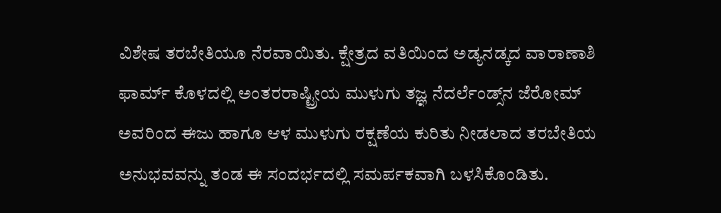ವಿಶೇಷ ತರಬೇತಿಯೂ ನೆರವಾಯಿತು. ಕ್ಷೇತ್ರದ ವತಿಯಿಂದ ಅಡ್ಯನಡ್ಕದ ವಾರಾಣಾಶಿ ಫಾರ್ಮ್ ಕೊಳದಲ್ಲಿ ಅಂತರರಾಷ್ಟ್ರೀಯ ಮುಳುಗು ತಜ್ಞ ನೆದರ್ಲೆಂಡ್ಸ್‌ನ ಜೆರೋಮ್ ಅವರಿಂದ ಈಜು ಹಾಗೂ ಆಳ ಮುಳುಗು ರಕ್ಷಣೆಯ ಕುರಿತು ನೀಡಲಾದ ತರಬೇತಿಯ ಅನುಭವವನ್ನು ತಂಡ ಈ ಸಂದರ್ಭದಲ್ಲಿ ಸಮರ್ಪಕವಾಗಿ ಬಳಸಿಕೊಂಡಿತು.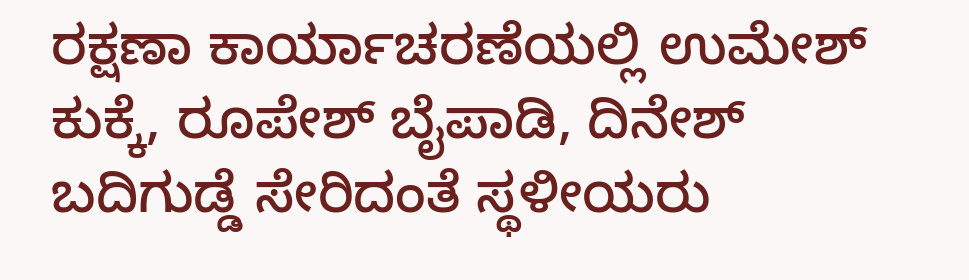ರಕ್ಷಣಾ ಕಾರ್ಯಾಚರಣೆಯಲ್ಲಿ ಉಮೇಶ್ ಕುಕ್ಕೆ, ರೂಪೇಶ್ ಬೈಪಾಡಿ, ದಿನೇಶ್ ಬದಿಗುಡ್ಡೆ ಸೇರಿದಂತೆ ಸ್ಥಳೀಯರು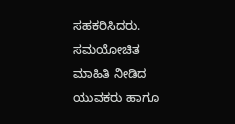ಸಹಕರಿಸಿದರು. ಸಮಯೋಚಿತ ಮಾಹಿತಿ ನೀಡಿದ ಯುವಕರು ಹಾಗೂ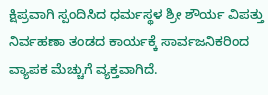ಕ್ಷಿಪ್ರವಾಗಿ ಸ್ಪಂದಿಸಿದ ಧರ್ಮಸ್ಥಳ ಶ್ರೀ ಶೌರ್ಯ ವಿಪತ್ತು ನಿರ್ವಹಣಾ ತಂಡದ ಕಾರ್ಯಕ್ಕೆ ಸಾರ್ವಜನಿಕರಿಂದ ವ್ಯಾಪಕ ಮೆಚ್ಚುಗೆ ವ್ಯಕ್ತವಾಗಿದೆ.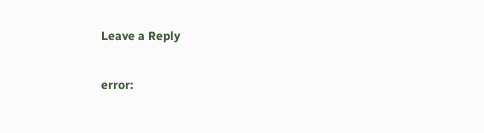Leave a Reply

error: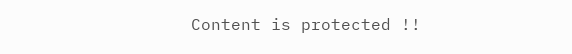Content is protected !!